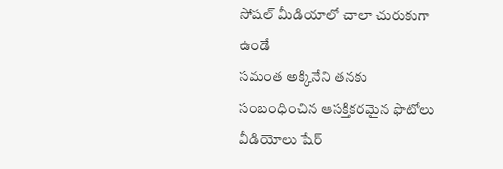సోషల్ మీడియాలో చాలా చురుకుగా ఉండే
సమంత అక్కినేని తనకు సంబంధించిన ఆసక్తికరమైన ఫొటోలు వీడియోలు షేర్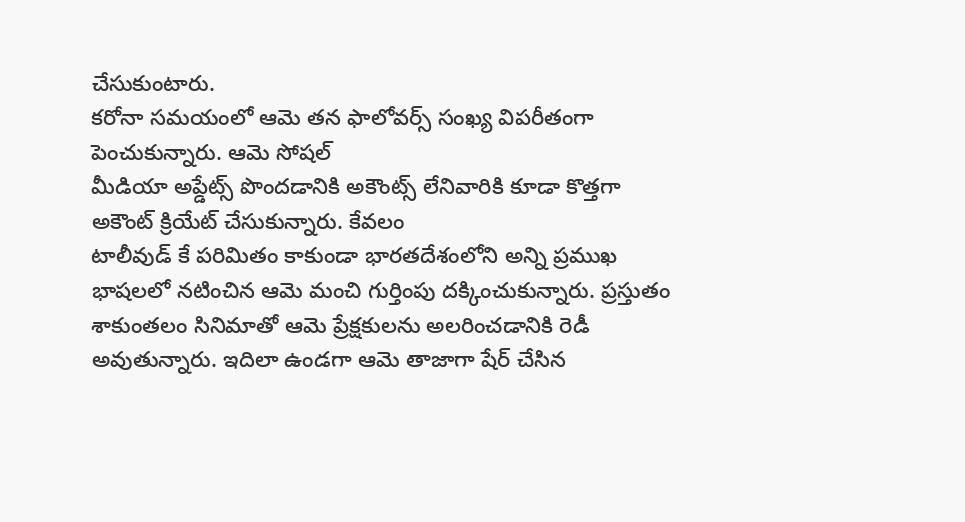చేసుకుంటారు.
కరోనా సమయంలో ఆమె తన ఫాలోవర్స్ సంఖ్య విపరీతంగా పెంచుకున్నారు. ఆమె సోషల్
మీడియా అప్డేట్స్ పొందడానికి అకౌంట్స్ లేనివారికి కూడా కొత్తగా అకౌంట్ క్రియేట్ చేసుకున్నారు. కేవలం
టాలీవుడ్ కే పరిమితం కాకుండా భారతదేశంలోని అన్ని ప్రముఖ భాషలలో నటించిన ఆమె మంచి గుర్తింపు దక్కించుకున్నారు. ప్రస్తుతం శాకుంతలం సినిమాతో ఆమె ప్రేక్షకులను అలరించడానికి రెడీ అవుతున్నారు. ఇదిలా ఉండగా ఆమె తాజాగా షేర్ చేసిన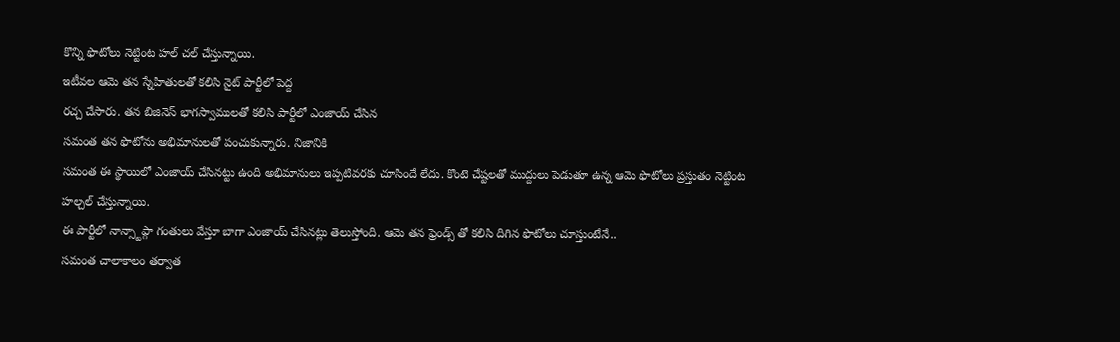కొన్ని ఫొటోలు నెట్టింట హల్ చల్ చేస్తున్నాయి.
ఇటీవల ఆమె తన స్నేహితులతో కలిసి నైట్ పార్టీలో పెద్ద
రచ్చ చేసారు. తన బిజినెస్ భాగస్వాములతో కలిసి పార్టీలో ఎంజాయ్ చేసిన
సమంత తన ఫొటోను అభిమానులతో పంచుకున్నారు. నిజానికి
సమంత ఈ స్థాయిలో ఎంజాయ్ చేసినట్టు ఉంది అభిమానులు ఇప్పటివరకు చూసిందే లేదు. కొంటె చేష్టలతో ముద్దులు పెడుతూ ఉన్న ఆమె ఫొటోలు ప్రస్తుతం నెట్టింట హల్చల్ చేస్తున్నాయి.
ఈ పార్టీలో నాన్స్టాప్గా గంతులు వేస్తూ బాగా ఎంజాయ్ చేసినట్లు తెలుస్తోంది. ఆమె తన ఫ్రెండ్స్ తో కలిసి దిగిన ఫొటోలు చూస్తుంటేనే..
సమంత చాలాకాలం తర్వాత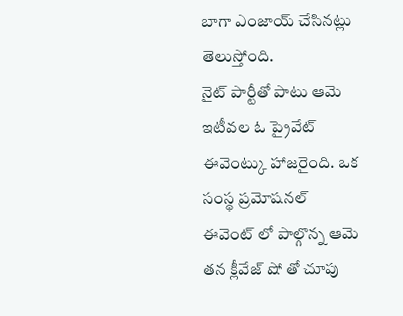బాగా ఎంజాయ్ చేసినట్లు తెలుస్తోంది.
నైట్ పార్టీతో పాటు ఆమె ఇటీవల ఓ ప్రైవేట్ ఈవెంట్కు హాజరైంది. ఒక సంస్థ ప్రమోషనల్
ఈవెంట్ లో పాల్గొన్న ఆమె తన క్లీవేజ్ షో తో చూపు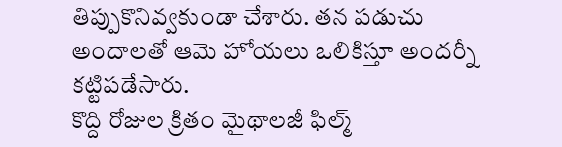తిప్పుకొనివ్వకుండా చేశారు. తన పడుచు అందాలతో ఆమె హోయలు ఒలికిస్తూ అందర్నీ కట్టిపడేసారు.
కొద్ది రోజుల క్రితం మైథాలజీ ఫిల్మ్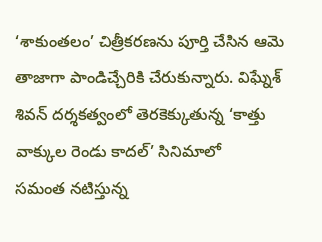‘శాకుంతలం’ చిత్రీకరణను పూర్తి చేసిన ఆమె తాజాగా పాండిచ్చేరికి చేరుకున్నారు. విఘ్నేశ్ శివన్ దర్శకత్వంలో తెరకెక్కుతున్న ‘కాత్తు వాక్కుల రెండు కాదల్’ సినిమాలో
సమంత నటిస్తున్న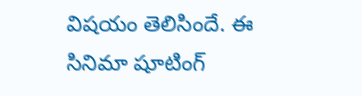విషయం తెలిసిందే. ఈ
సినిమా షూటింగ్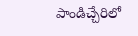పాండిచ్చేరిలో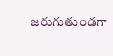జరుగుతుండగా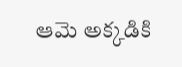ఆమె అక్కడికి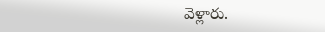వెళ్లారు.